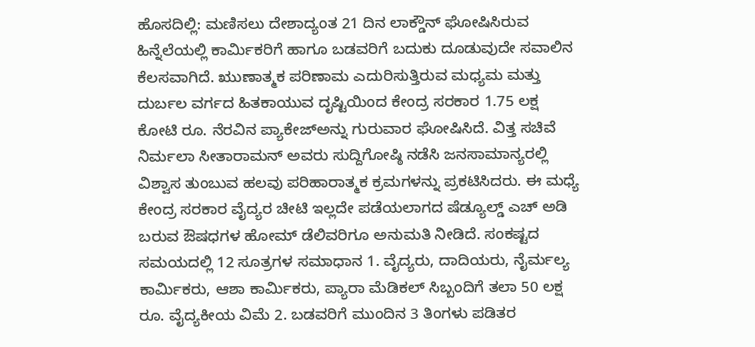ಹೊಸದಿಲ್ಲಿ: ಮಣಿಸಲು ದೇಶಾದ್ಯಂತ 21 ದಿನ ಲಾಕ್ಡೌನ್ ಘೋಷಿಸಿರುವ ಹಿನ್ನೆಲೆಯಲ್ಲಿ ಕಾರ್ಮಿಕರಿಗೆ ಹಾಗೂ ಬಡವರಿಗೆ ಬದುಕು ದೂಡುವುದೇ ಸವಾಲಿನ ಕೆಲಸವಾಗಿದೆ. ಋುಣಾತ್ಮಕ ಪರಿಣಾಮ ಎದುರಿಸುತ್ತಿರುವ ಮಧ್ಯಮ ಮತ್ತು ದುರ್ಬಲ ವರ್ಗದ ಹಿತಕಾಯುವ ದೃಷ್ಟಿಯಿಂದ ಕೇಂದ್ರ ಸರಕಾರ 1.75 ಲಕ್ಷ ಕೋಟಿ ರೂ. ನೆರವಿನ ಪ್ಯಾಕೇಜ್ಅನ್ನು ಗುರುವಾರ ಘೋಷಿಸಿದೆ. ವಿತ್ತ ಸಚಿವೆ ನಿರ್ಮಲಾ ಸೀತಾರಾಮನ್ ಅವರು ಸುದ್ದಿಗೋಷ್ಠಿ ನಡೆಸಿ ಜನಸಾಮಾನ್ಯರಲ್ಲಿ ವಿಶ್ವಾಸ ತುಂಬುವ ಹಲವು ಪರಿಹಾರಾತ್ಮಕ ಕ್ರಮಗಳನ್ನು ಪ್ರಕಟಿಸಿದರು. ಈ ಮಧ್ಯೆ ಕೇಂದ್ರ ಸರಕಾರ ವೈದ್ಯರ ಚೀಟಿ ಇಲ್ಲದೇ ಪಡೆಯಲಾಗದ ಷೆಡ್ಯೂಲ್ಡ್ ಎಚ್ ಅಡಿ ಬರುವ ಔಷಧಗಳ ಹೋಮ್ ಡೆಲಿವರಿಗೂ ಅನುಮತಿ ನೀಡಿದೆ. ಸಂಕಷ್ಟದ ಸಮಯದಲ್ಲಿ 12 ಸೂತ್ರಗಳ ಸಮಾಧಾನ 1. ವೈದ್ಯರು, ದಾದಿಯರು, ನೈರ್ಮಲ್ಯ ಕಾರ್ಮಿಕರು, ಆಶಾ ಕಾರ್ಮಿಕರು, ಪ್ಯಾರಾ ಮೆಡಿಕಲ್ ಸಿಬ್ಬಂದಿಗೆ ತಲಾ 50 ಲಕ್ಷ ರೂ. ವೈದ್ಯಕೀಯ ವಿಮೆ 2. ಬಡವರಿಗೆ ಮುಂದಿನ 3 ತಿಂಗಳು ಪಡಿತರ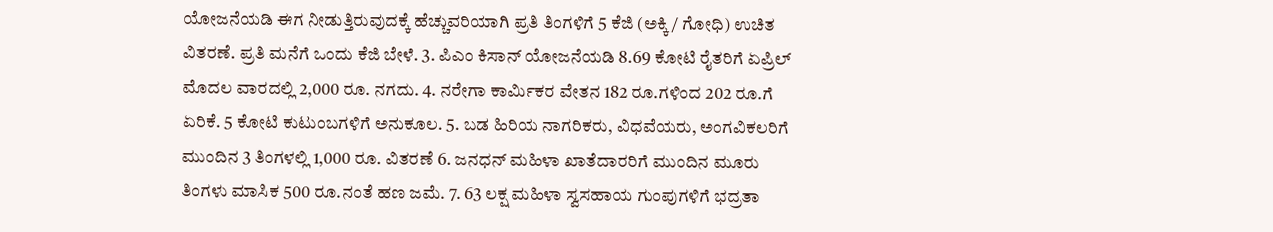ಯೋಜನೆಯಡಿ ಈಗ ನೀಡುತ್ತಿರುವುದಕ್ಕೆ ಹೆಚ್ಚುವರಿಯಾಗಿ ಪ್ರತಿ ತಿಂಗಳಿಗೆ 5 ಕೆಜಿ (ಅಕ್ಕಿ / ಗೋಧಿ) ಉಚಿತ ವಿತರಣೆ. ಪ್ರತಿ ಮನೆಗೆ ಒಂದು ಕೆಜಿ ಬೇಳೆ. 3. ಪಿಎಂ ಕಿಸಾನ್ ಯೋಜನೆಯಡಿ 8.69 ಕೋಟಿ ರೈತರಿಗೆ ಏಪ್ರಿಲ್ ಮೊದಲ ವಾರದಲ್ಲಿ 2,000 ರೂ. ನಗದು. 4. ನರೇಗಾ ಕಾರ್ಮಿಕರ ವೇತನ 182 ರೂ.ಗಳಿಂದ 202 ರೂ.ಗೆ ಏರಿಕೆ. 5 ಕೋಟಿ ಕುಟುಂಬಗಳಿಗೆ ಅನುಕೂಲ. 5. ಬಡ ಹಿರಿಯ ನಾಗರಿಕರು, ವಿಧವೆಯರು, ಅಂಗವಿಕಲರಿಗೆ ಮುಂದಿನ 3 ತಿಂಗಳಲ್ಲಿ 1,000 ರೂ. ವಿತರಣೆ 6. ಜನಧನ್ ಮಹಿಳಾ ಖಾತೆದಾರರಿಗೆ ಮುಂದಿನ ಮೂರು ತಿಂಗಳು ಮಾಸಿಕ 500 ರೂ.ನಂತೆ ಹಣ ಜಮೆ. 7. 63 ಲಕ್ಷ ಮಹಿಳಾ ಸ್ವಸಹಾಯ ಗುಂಪುಗಳಿಗೆ ಭದ್ರತಾ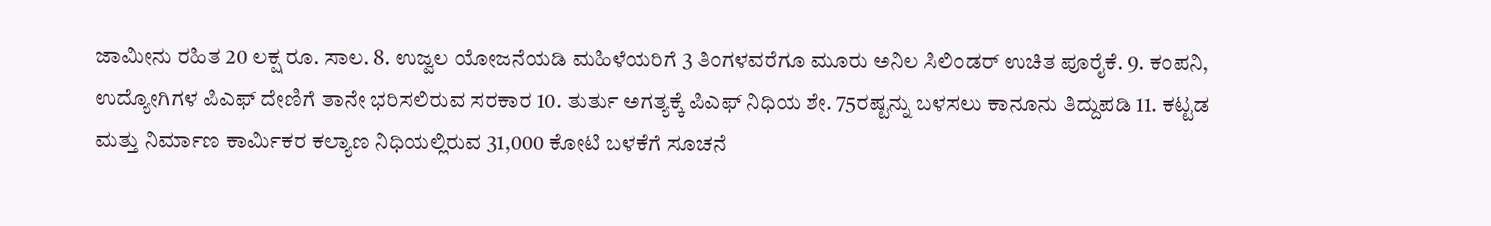ಜಾಮೀನು ರಹಿತ 20 ಲಕ್ಷ ರೂ. ಸಾಲ. 8. ಉಜ್ವಲ ಯೋಜನೆಯಡಿ ಮಹಿಳೆಯರಿಗೆ 3 ತಿಂಗಳವರೆಗೂ ಮೂರು ಅನಿಲ ಸಿಲಿಂಡರ್ ಉಚಿತ ಪೂರೈಕೆ. 9. ಕಂಪನಿ, ಉದ್ಯೋಗಿಗಳ ಪಿಎಫ್ ದೇಣಿಗೆ ತಾನೇ ಭರಿಸಲಿರುವ ಸರಕಾರ 10. ತುರ್ತು ಅಗತ್ಯಕ್ಕೆ ಪಿಎಫ್ ನಿಧಿಯ ಶೇ. 75ರಷ್ಟನ್ನು ಬಳಸಲು ಕಾನೂನು ತಿದ್ದುಪಡಿ 11. ಕಟ್ಟಡ ಮತ್ತು ನಿರ್ಮಾಣ ಕಾರ್ಮಿಕರ ಕಲ್ಯಾಣ ನಿಧಿಯಲ್ಲಿರುವ 31,000 ಕೋಟಿ ಬಳಕೆಗೆ ಸೂಚನೆ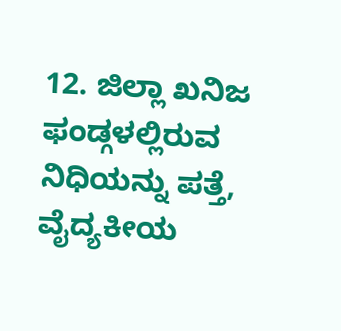12. ಜಿಲ್ಲಾ ಖನಿಜ ಫಂಡ್ಗಳಲ್ಲಿರುವ ನಿಧಿಯನ್ನು ಪತ್ತೆ, ವೈದ್ಯಕೀಯ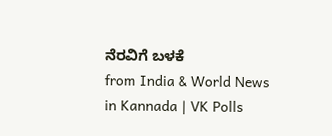ನೆರವಿಗೆ ಬಳಕೆ
from India & World News in Kannada | VK Polls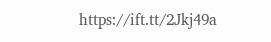https://ift.tt/2Jkj49a